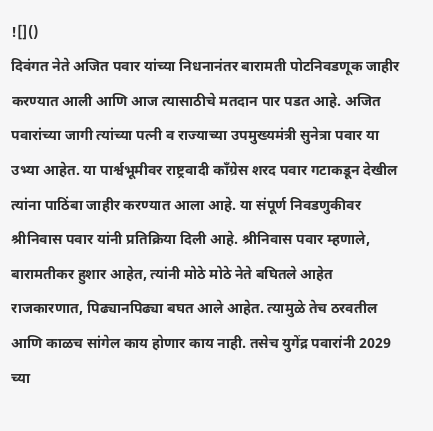![]()
दिवंगत नेते अजित पवार यांच्या निधनानंतर बारामती पोटनिवडणूक जाहीर करण्यात आली आणि आज त्यासाठीचे मतदान पार पडत आहे. अजित पवारांच्या जागी त्यांच्या पत्नी व राज्याच्या उपमुख्यमंत्री सुनेत्रा पवार या उभ्या आहेत. या पार्श्वभूमीवर राष्ट्रवादी कॉंग्रेस शरद पवार गटाकडून देखील त्यांना पाठिंबा जाहीर करण्यात आला आहे. या संपूर्ण निवडणुकीवर श्रीनिवास पवार यांनी प्रतिक्रिया दिली आहे. श्रीनिवास पवार म्हणाले, बारामतीकर हुशार आहेत, त्यांनी मोठे मोठे नेते बघितले आहेत राजकारणात, पिढ्यानपिढ्या बघत आले आहेत. त्यामुळे तेच ठरवतील आणि काळच सांगेल काय होणार काय नाही. तसेच युगेंद्र पवारांनी 2029 च्या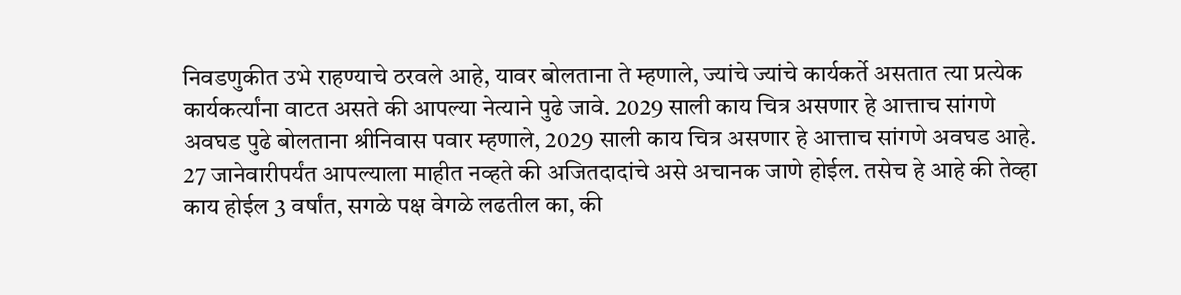निवडणुकीत उभे राहण्याचे ठरवले आहे, यावर बोलताना ते म्हणाले, ज्यांचे ज्यांचे कार्यकर्ते असतात त्या प्रत्येक कार्यकर्त्यांना वाटत असते की आपल्या नेत्याने पुढे जावे. 2029 साली काय चित्र असणार हे आत्ताच सांगणे अवघड पुढे बोलताना श्रीनिवास पवार म्हणाले, 2029 साली काय चित्र असणार हे आत्ताच सांगणे अवघड आहे. 27 जानेवारीपर्यंत आपल्याला माहीत नव्हते की अजितदादांचे असे अचानक जाणे होईल. तसेच हे आहे की तेव्हा काय होईल 3 वर्षांत, सगळे पक्ष वेगळे लढतील का, की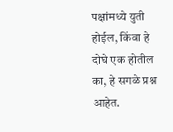पक्षांमध्ये युती होईल, किंवा हे दोघे एक होतील का, हे सगळे प्रश्न आहेत.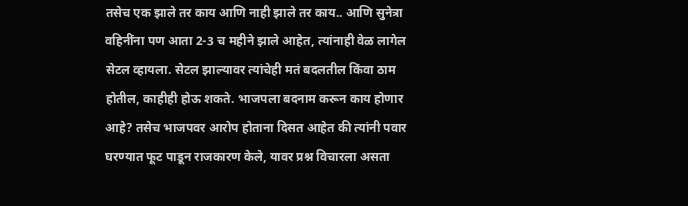तसेच एक झाले तर काय आणि नाही झाले तर काय.. आणि सुनेत्रा वहिनींना पण आता 2-3 च महीने झाले आहेत, त्यांनाही वेळ लागेल सेटल व्हायला. सेटल झाल्यावर त्यांचेही मतं बदलतील किंवा ठाम होतील, काहीही होऊ शकते. भाजपला बदनाम करून काय होणार आहे? तसेच भाजपवर आरोप होताना दिसत आहेत की त्यांनी पवार घरण्यात फूट पाडून राजकारण केले, यावर प्रश्न विचारला असता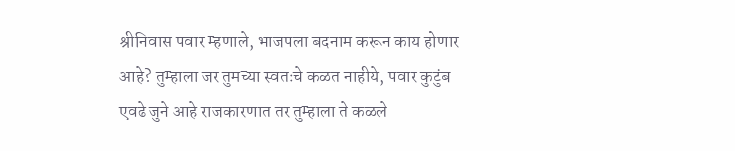श्रीनिवास पवार म्हणाले, भाजपला बदनाम करून काय होणार आहे? तुम्हाला जर तुमच्या स्वतःचे कळत नाहीये, पवार कुटुंब एवढे जुने आहे राजकारणात तर तुम्हाला ते कळले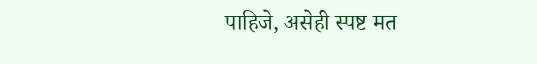पाहिजे, असेही स्पष्ट मत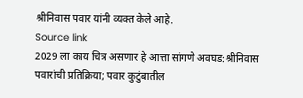श्रीनिवास पवार यांनी व्यक्त केले आहे.
Source link
2029 ला काय चित्र असणार हे आत्ता सांगणे अवघड:श्रीनिवास पवारांची प्रतिक्रिया; पवार कुटुंबातील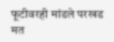फूटीवरही मांडले परखड मत